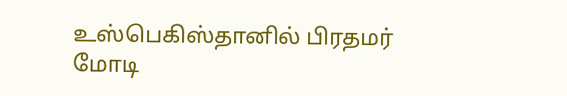உஸ்பெகிஸ்தானில் பிரதமர் மோடி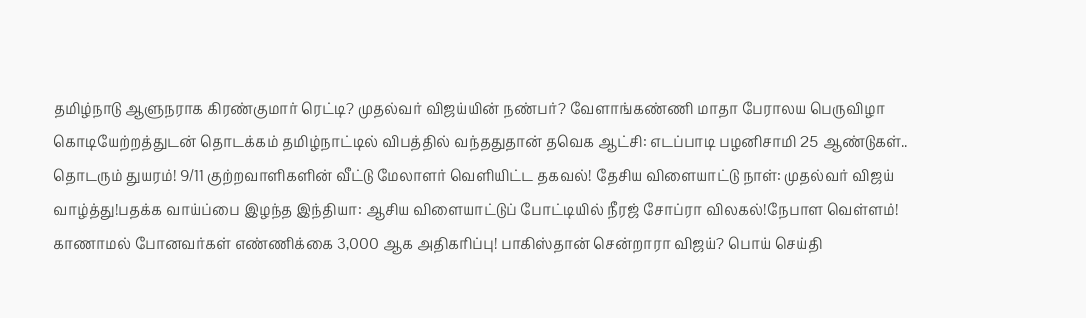தமிழ்நாடு ஆளுநராக கிரண்குமார் ரெட்டி? முதல்வர் விஜய்யின் நண்பர்? வேளாங்கண்ணி மாதா பேராலய பெருவிழா கொடியேற்றத்துடன் தொடக்கம் தமிழ்நாட்டில் விபத்தில் வந்ததுதான் தவெக ஆட்சி: எடப்பாடி பழனிசாமி 25 ஆண்டுகள்.. தொடரும் துயரம்! 9/11 குற்றவாளிகளின் வீட்டு மேலாளர் வெளியிட்ட தகவல்! தேசிய விளையாட்டு நாள்: முதல்வர் விஜய் வாழ்த்து!பதக்க வாய்ப்பை இழந்த இந்தியா: ஆசிய விளையாட்டுப் போட்டியில் நீரஜ் சோப்ரா விலகல்!நேபாள வெள்ளம்! காணாமல் போனவர்கள் எண்ணிக்கை 3,000 ஆக அதிகரிப்பு! பாகிஸ்தான் சென்றாரா விஜய்? பொய் செய்தி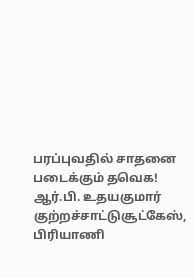பரப்புவதில் சாதனை படைக்கும் தவெக! ஆர்.பி. உதயகுமார் குற்றச்சாட்டுசூட்கேஸ், பிரியாணி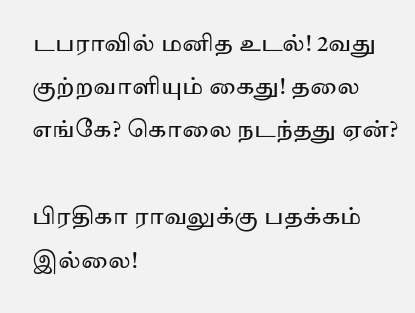டபராவில் மனித உடல்! 2வது குற்றவாளியும் கைது! தலை எங்கே? கொலை நடந்தது ஏன்?

பிரதிகா ராவலுக்கு பதக்கம் இல்லை!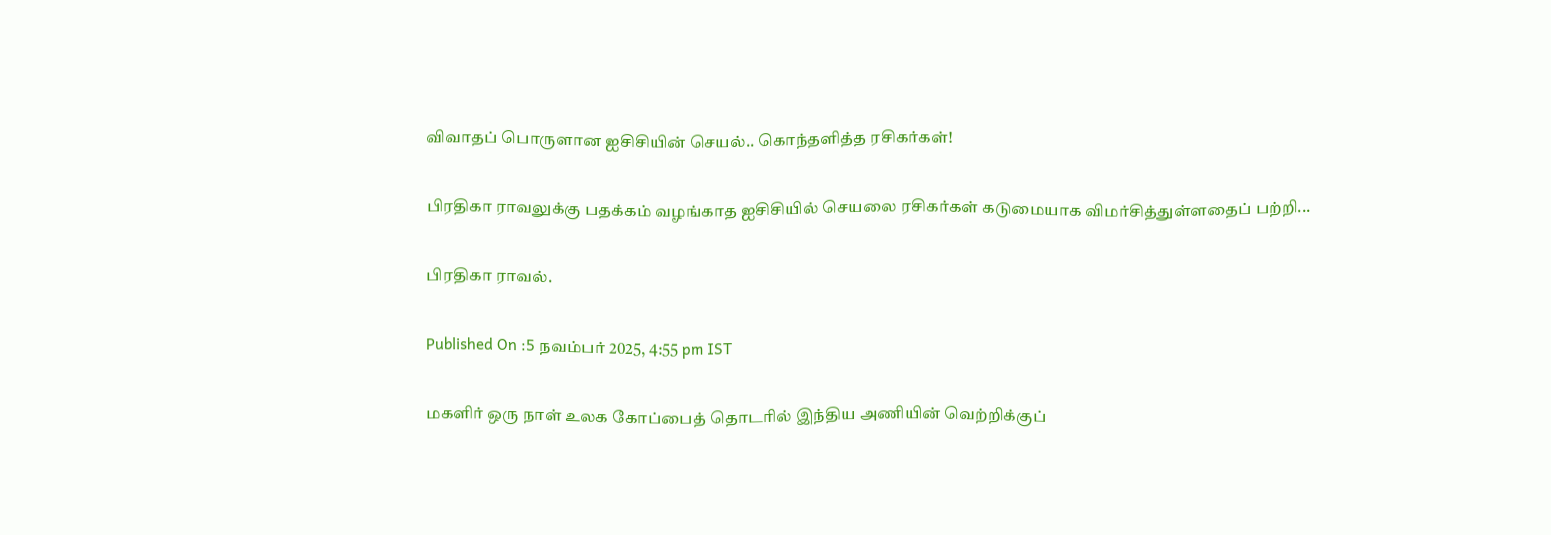விவாதப் பொருளான ஐசிசியின் செயல்.. கொந்தளித்த ரசிகர்கள்!

பிரதிகா ராவலுக்கு பதக்கம் வழங்காத ஐசிசியில் செயலை ரசிகர்கள் கடுமையாக விமர்சித்துள்ளதைப் பற்றி...

பிரதிகா ராவல்.

Published On :5 நவம்பர் 2025, 4:55 pm IST

மகளிர் ஒரு நாள் உலக கோப்பைத் தொடரில் இந்திய அணியின் வெற்றிக்குப்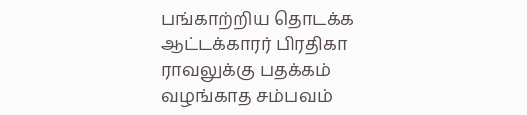பங்காற்றிய தொடக்க ஆட்டக்காரர் பிரதிகா ராவலுக்கு பதக்கம் வழங்காத சம்பவம்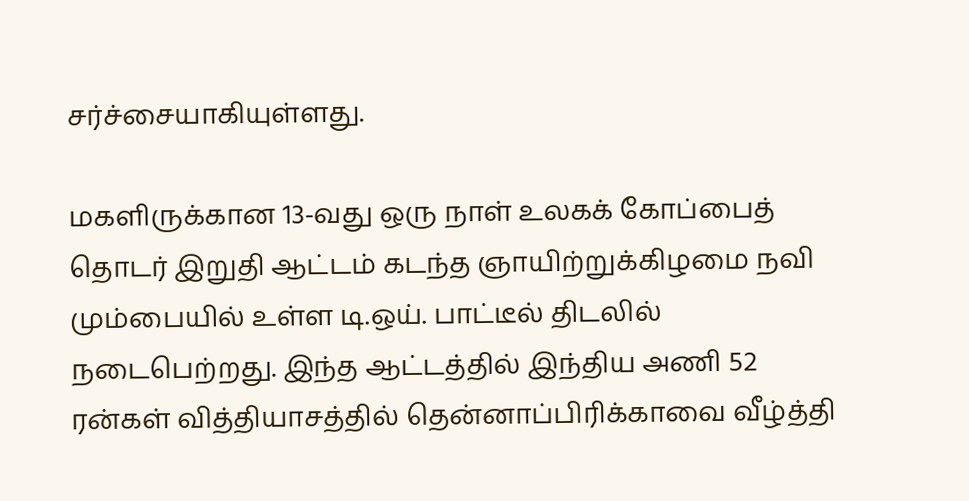சர்ச்சையாகியுள்ளது.

மகளிருக்கான 13-வது ஒரு நாள் உலகக் கோப்பைத் தொடர் இறுதி ஆட்டம் கடந்த ஞாயிற்றுக்கிழமை நவி மும்பையில் உள்ள டி.ஒய். பாட்டீல் திடலில் நடைபெற்றது. இந்த ஆட்டத்தில் இந்திய அணி 52 ரன்கள் வித்தியாசத்தில் தென்னாப்பிரிக்காவை வீழ்த்தி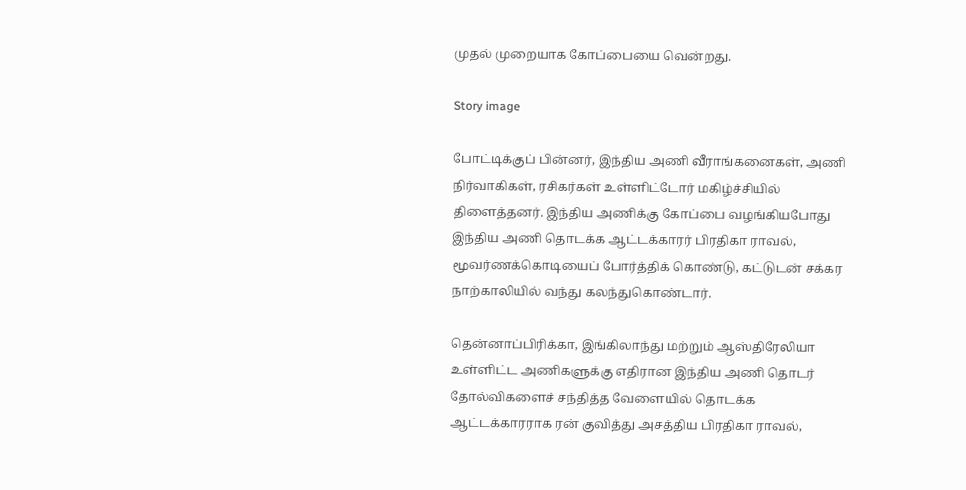முதல் முறையாக கோப்பையை வென்றது.

Story image

போட்டிக்குப் பின்னர், இந்திய அணி வீராங்கனைகள், அணி நிர்வாகிகள், ரசிகர்கள் உள்ளிட்டோர் மகிழ்ச்சியில் திளைத்தனர். இந்திய அணிக்கு கோப்பை வழங்கியபோது இந்திய அணி தொடக்க ஆட்டக்காரர் பிரதிகா ராவல், மூவர்ணக்கொடியைப் போர்த்திக் கொண்டு, கட்டுடன் சக்கர நாற்காலியில் வந்து கலந்துகொண்டார்.

தென்னாப்பிரிக்கா, இங்கிலாந்து மற்றும் ஆஸ்திரேலியா உள்ளிட்ட அணிகளுக்கு எதிரான இந்திய அணி தொடர் தோல்விகளைச் சந்தித்த வேளையில் தொடக்க ஆட்டக்காரராக ரன் குவித்து அசத்திய பிரதிகா ராவல்,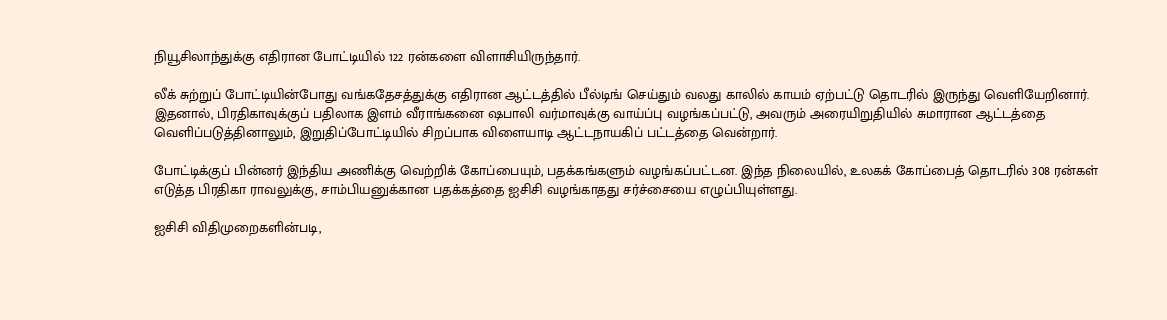நியூசிலாந்துக்கு எதிரான போட்டியில் 122 ரன்களை விளாசியிருந்தார்.

லீக் சுற்றுப் போட்டியின்போது வங்கதேசத்துக்கு எதிரான ஆட்டத்தில் பீல்டிங் செய்தும் வலது காலில் காயம் ஏற்பட்டு தொடரில் இருந்து வெளியேறினார். இதனால், பிரதிகாவுக்குப் பதிலாக இளம் வீராங்கனை ஷபாலி வர்மாவுக்கு வாய்ப்பு வழங்கப்பட்டு, அவரும் அரையிறுதியில் சுமாரான ஆட்டத்தை வெளிப்படுத்தினாலும், இறுதிப்போட்டியில் சிறப்பாக விளையாடி ஆட்டநாயகிப் பட்டத்தை வென்றார்.

போட்டிக்குப் பின்னர் இந்திய அணிக்கு வெற்றிக் கோப்பையும், பதக்கங்களும் வழங்கப்பட்டன. இந்த நிலையில், உலகக் கோப்பைத் தொடரில் 308 ரன்கள் எடுத்த பிரதிகா ராவலுக்கு, சாம்பியனுக்கான பதக்கத்தை ஐசிசி வழங்காதது சர்ச்சையை எழுப்பியுள்ளது.

ஐசிசி விதிமுறைகளின்படி,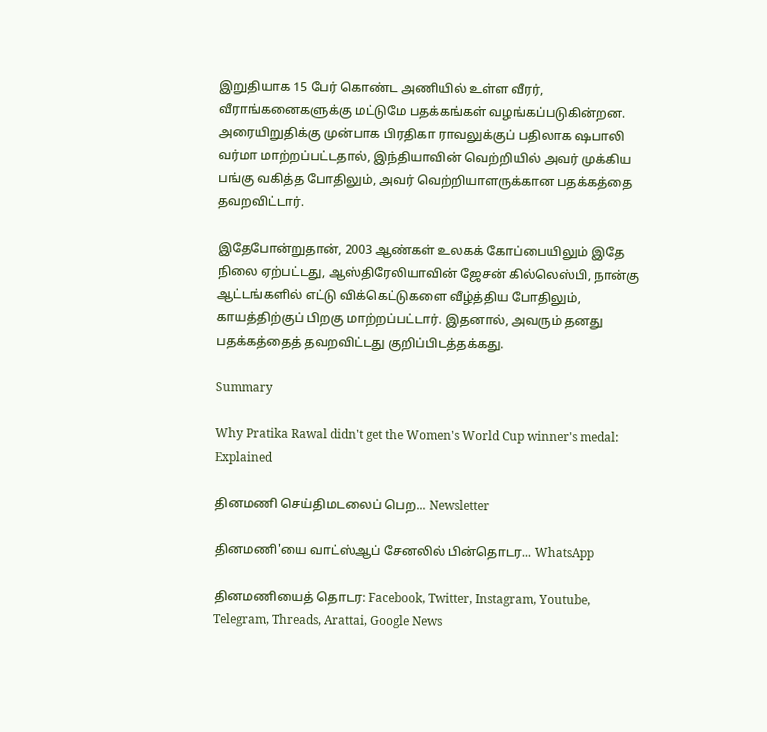இறுதியாக 15 பேர் கொண்ட அணியில் உள்ள வீரர், வீராங்கனைகளுக்கு மட்டுமே பதக்கங்கள் வழங்கப்படுகின்றன. அரையிறுதிக்கு முன்பாக பிரதிகா ராவலுக்குப் பதிலாக ஷபாலி வர்மா மாற்றப்பட்டதால், இந்தியாவின் வெற்றியில் அவர் முக்கிய பங்கு வகித்த போதிலும், அவர் வெற்றியாளருக்கான பதக்கத்தை தவறவிட்டார்.

இதேபோன்றுதான், 2003 ஆண்கள் உலகக் கோப்பையிலும் இதே நிலை ஏற்பட்டது, ஆஸ்திரேலியாவின் ஜேசன் கில்லெஸ்பி, நான்கு ஆட்டங்களில் எட்டு விக்கெட்டுகளை வீழ்த்திய போதிலும், காயத்திற்குப் பிறகு மாற்றப்பட்டார். இதனால், அவரும் தனது பதக்கத்தைத் தவறவிட்டது குறிப்பிடத்தக்கது.

Summary

Why Pratika Rawal didn't get the Women's World Cup winner's medal: Explained

தினமணி செய்திமடலைப் பெற... Newsletter

தினமணி'யை வாட்ஸ்ஆப் சேனலில் பின்தொடர... WhatsApp

தினமணியைத் தொடர: Facebook, Twitter, Instagram, Youtube, Telegram, Threads, Arattai, Google News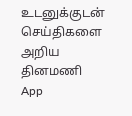உடனுக்குடன் செய்திகளை அறிய தினமணி App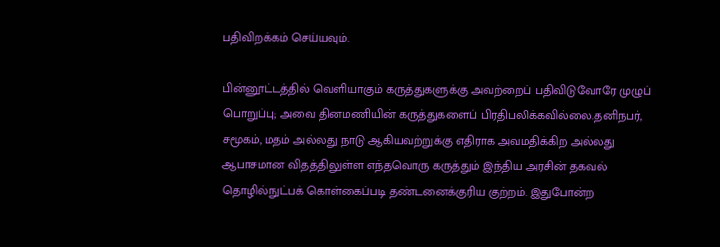பதிவிறக்கம் செய்யவும்.

பின்னூட்டத்தில் வெளியாகும் கருத்துகளுக்கு அவற்றைப் பதிவிடுவோரே முழுப் பொறுப்பு; அவை தினமணியின் கருத்துகளைப் பிரதிபலிக்கவில்லை.தனிநபர், சமூகம், மதம் அல்லது நாடு ஆகியவற்றுக்கு எதிராக அவமதிக்கிற அல்லது ஆபாசமான விதத்திலுள்ள எந்தவொரு கருத்தும் இந்திய அரசின் தகவல் தொழில்நுட்பக் கொள்கைப்படி தண்டனைக்குரிய குற்றம். இதுபோன்ற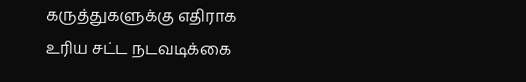கருத்துகளுக்கு எதிராக உரிய சட்ட நடவடிக்கை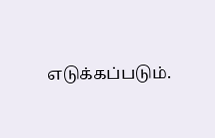எடுக்கப்படும்.